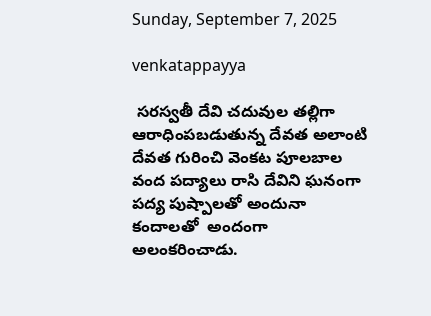Sunday, September 7, 2025

venkatappayya

 సరస్వతీ దేవి చదువుల తల్లిగా   ఆరాధింపబడుతున్న దేవత అలాంటి దేవత గురించి వెంకట పూలబాల  వంద పద్యాలు రాసి దేవిని ఘనంగా పద్య పుష్పాలతో అందునా కందాలతో  అందంగా అలంకరించాడు.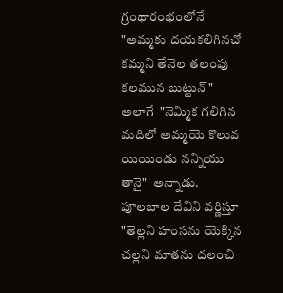గ్రంథారంభంలోనే  "అమ్మకు దయకలిగినచో కమ్మని తేనెల తలంపు కలమున బుట్టున్" అలాగే  "నెమ్మిక గలిగిన మదిలో అమ్మయె కొలువ యియిండు నన్నియు తానై"  అన్నాడు. పూలబాల దేవిని వర్ణిస్తూ "తెల్లని హంసను యెక్కిన చల్లని మాతను దలంచి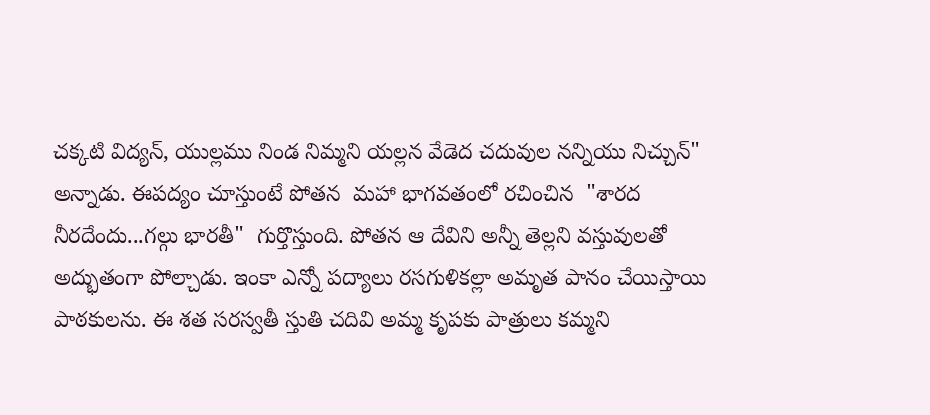చక్కటి విద్యన్, యుల్లము నిండ నిమ్మని యల్లన వేడెద చదువుల నన్నియు నిచ్చున్" అన్నాడు. ఈపద్యం చూస్తుంటే పోతన  మహా భాగవతంలో రచించిన  "శారద నీరదేందు...గల్గు భారతీ"  గుర్తొస్తుంది. పోతన ఆ దేవిని అన్నీ తెల్లని వస్తువులతో అద్భుతంగా పోల్చాడు. ఇంకా ఎన్నో పద్యాలు రసగుళికల్లా అమృత పానం చేయిస్తాయి పాఠకులను. ఈ శత సరస్వతీ స్తుతి చదివి అమ్మ కృపకు పాత్రులు కమ్మని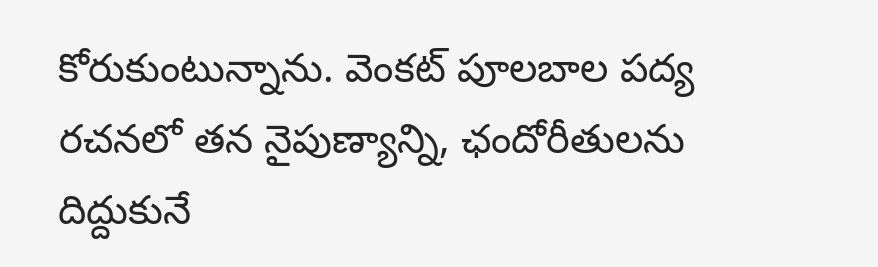కోరుకుంటున్నాను. వెంకట్ పూలబాల పద్య రచనలో తన నైపుణ్యాన్ని, ఛందోరీతులను దిద్దుకునే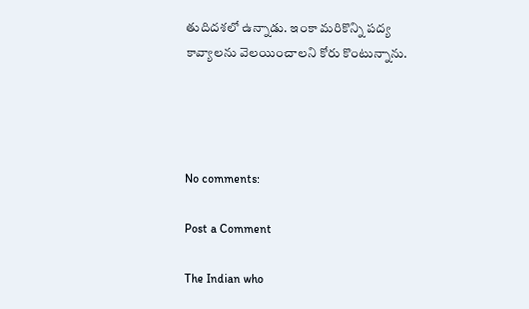తుదిదశలో ఉన్నాడు. ఇంకా మరికొన్ని పద్య కావ్యాలను వెలయించాలని కోరు కొంటున్నాను.




No comments:

Post a Comment

The Indian who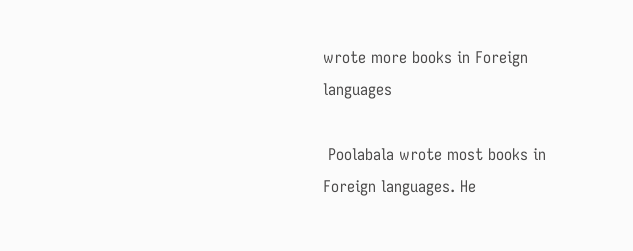wrote more books in Foreign languages

 Poolabala wrote most books in Foreign languages. He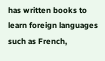has written books to learn foreign languages such as French,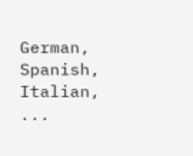German, Spanish, Italian, ...